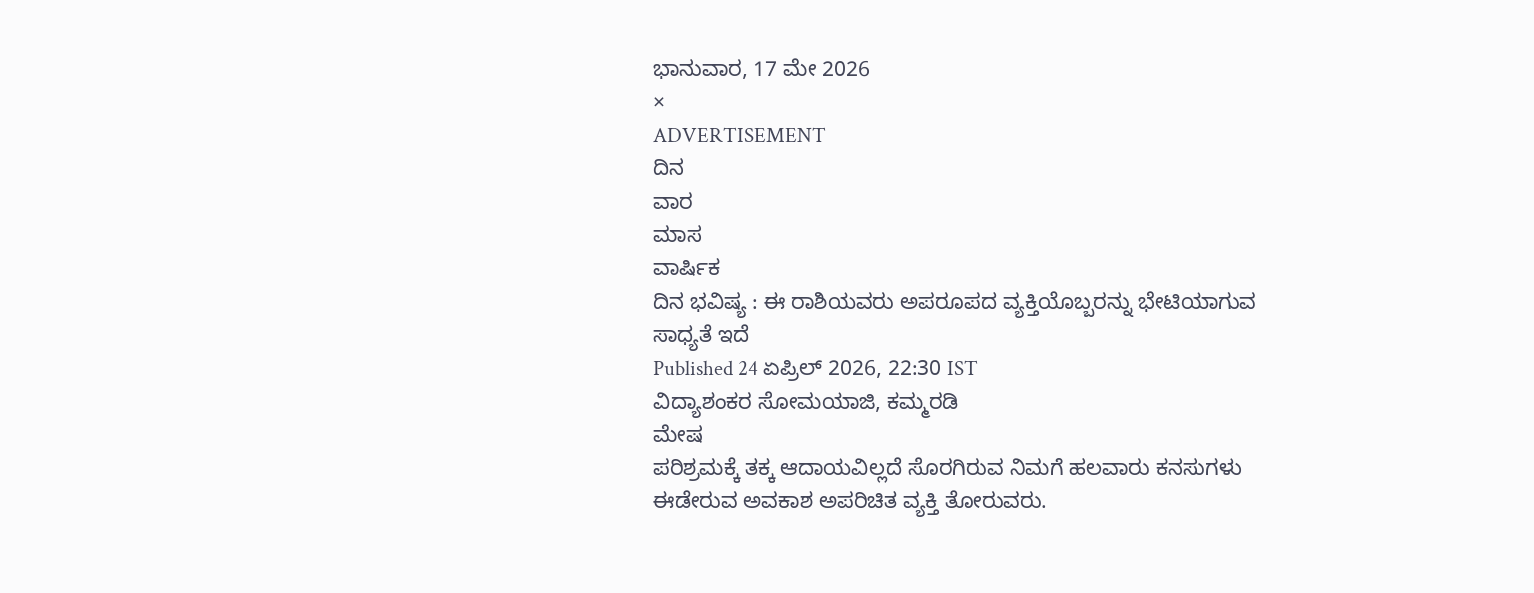ಭಾನುವಾರ, 17 ಮೇ 2026
×
ADVERTISEMENT
ದಿನ
ವಾರ
ಮಾಸ
ವಾರ್ಷಿಕ
ದಿನ ಭವಿಷ್ಯ : ಈ ರಾಶಿಯವರು ಅಪರೂಪದ ವ್ಯಕ್ತಿಯೊಬ್ಬರನ್ನು ಭೇಟಿಯಾಗುವ ಸಾಧ್ಯತೆ ಇದೆ
Published 24 ಏಪ್ರಿಲ್ 2026, 22:30 IST
ವಿದ್ಯಾಶಂಕರ ಸೋಮಯಾಜಿ, ಕಮ್ಮರಡಿ
ಮೇಷ
ಪರಿಶ್ರಮಕ್ಕೆ ತಕ್ಕ ಆದಾಯವಿಲ್ಲದೆ ಸೊರಗಿರುವ ನಿಮಗೆ ಹಲವಾರು ಕನಸುಗಳು ಈಡೇರುವ ಅವಕಾಶ ಅಪರಿಚಿತ ವ್ಯಕ್ತಿ ತೋರುವರು.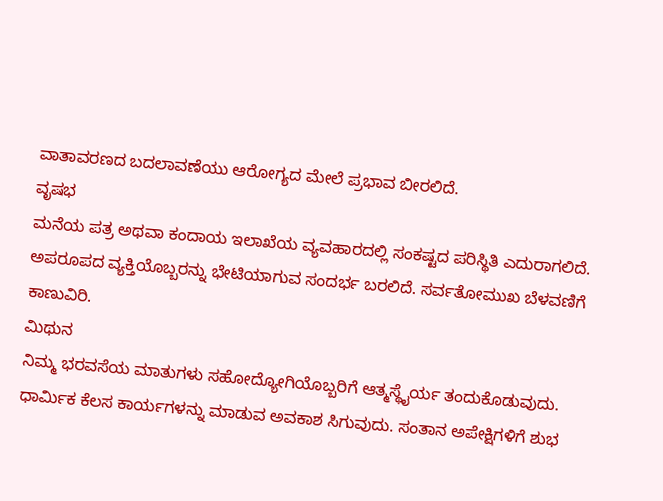ವಾತಾವರಣದ ಬದಲಾವಣೆಯು ಆರೋಗ್ಯದ ಮೇಲೆ ಪ್ರಭಾವ ಬೀರಲಿದೆ.
ವೃಷಭ
ಮನೆಯ ಪತ್ರ ಅಥವಾ ಕಂದಾಯ ಇಲಾಖೆಯ ವ್ಯವಹಾರದಲ್ಲಿ ಸಂಕಷ್ಟದ ಪರಿಸ್ಥಿತಿ ಎದುರಾಗಲಿದೆ. ಅಪರೂಪದ ವ್ಯಕ್ತಿಯೊಬ್ಬರನ್ನು ಭೇಟಿಯಾಗುವ ಸಂದರ್ಭ ಬರಲಿದೆ. ಸರ್ವತೋಮುಖ ಬೆಳವಣಿಗೆ ಕಾಣುವಿರಿ.
ಮಿಥುನ
ನಿಮ್ಮ ಭರವಸೆಯ ಮಾತುಗಳು ಸಹೋದ್ಯೋಗಿಯೊಬ್ಬರಿಗೆ ಆತ್ಮಸ್ಥೈರ್ಯ ತಂದುಕೊಡುವುದು. ಧಾರ್ಮಿಕ ಕೆಲಸ ಕಾರ್ಯಗಳನ್ನು ಮಾಡುವ ಅವಕಾಶ ಸಿಗುವುದು. ಸಂತಾನ ಅಪೇಕ್ಷಿಗಳಿಗೆ ಶುಭ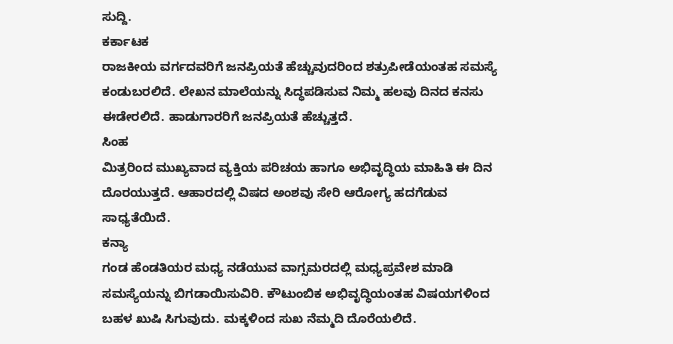ಸುದ್ದಿ.
ಕರ್ಕಾಟಕ
ರಾಜಕೀಯ ವರ್ಗದವರಿಗೆ ಜನಪ್ರಿಯತೆ ಹೆಚ್ಚುವುದರಿಂದ ಶತ್ರುಪೀಡೆಯಂತಹ ಸಮಸ್ಯೆ ಕಂಡುಬರಲಿದೆ. ಲೇಖನ ಮಾಲೆಯನ್ನು ಸಿದ್ಧಪಡಿಸುವ ನಿಮ್ಮ ಹಲವು ದಿನದ ಕನಸು ಈಡೇರಲಿದೆ. ಹಾಡುಗಾರರಿಗೆ ಜನಪ್ರಿಯತೆ ಹೆಚ್ಚುತ್ತದೆ.
ಸಿಂಹ
ಮಿತ್ರರಿಂದ ಮುಖ್ಯವಾದ ವ್ಯಕ್ತಿಯ ಪರಿಚಯ ಹಾಗೂ ಅಭಿವೃದ್ಧಿಯ ಮಾಹಿತಿ ಈ ದಿನ ದೊರಯುತ್ತದೆ. ಆಹಾರದಲ್ಲಿ ವಿಷದ ಅಂಶವು ಸೇರಿ ಆರೋಗ್ಯ ಹದಗೆಡುವ ಸಾಧ್ಯತೆಯಿದೆ.
ಕನ್ಯಾ
ಗಂಡ ಹೆಂಡತಿಯರ ಮಧ್ಯ ನಡೆಯುವ ವಾಗ್ಸಮರದಲ್ಲಿ ಮಧ್ಯಪ್ರವೇಶ ಮಾಡಿ ಸಮಸ್ಯೆಯನ್ನು ಬಿಗಡಾಯಿಸುವಿರಿ. ಕೌಟುಂಬಿಕ ಅಭಿವೃದ್ಧಿಯಂತಹ ವಿಷಯಗಳಿಂದ ಬಹಳ ಖುಷಿ ಸಿಗುವುದು. ಮಕ್ಕಳಿಂದ ಸುಖ ನೆಮ್ಮದಿ ದೊರೆಯಲಿದೆ.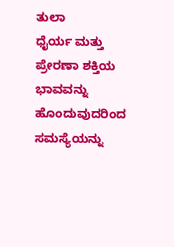ತುಲಾ
ಧೈರ್ಯ ಮತ್ತು ಪ್ರೇರಣಾ ಶಕ್ತಿಯ ಭಾವವನ್ನು ಹೊಂದುವುದರಿಂದ ಸಮಸ್ಯೆಯನ್ನು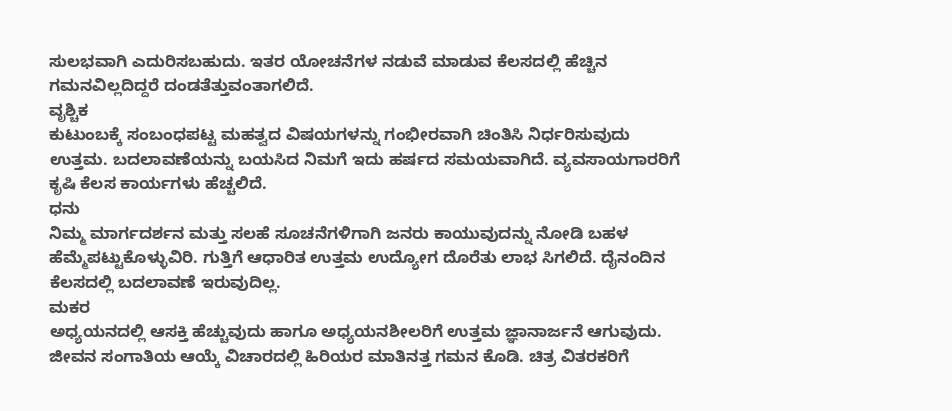ಸುಲಭವಾಗಿ ಎದುರಿಸಬಹುದು. ಇತರ ಯೋಚನೆಗಳ ನಡುವೆ ಮಾಡುವ ಕೆಲಸದಲ್ಲಿ ಹೆಚ್ಚಿನ ಗಮನವಿಲ್ಲದಿದ್ದರೆ ದಂಡತೆತ್ತುವಂತಾಗಲಿದೆ.
ವೃಶ್ಚಿಕ
ಕುಟುಂಬಕ್ಕೆ ಸಂಬಂಧಪಟ್ಟ ಮಹತ್ವದ ವಿಷಯಗಳನ್ನು ಗಂಭೀರವಾಗಿ ಚಿಂತಿಸಿ ನಿರ್ಧರಿಸುವುದು ಉತ್ತಮ. ಬದಲಾವಣೆಯನ್ನು ಬಯಸಿದ ನಿಮಗೆ ಇದು ಹರ್ಷದ ಸಮಯವಾಗಿದೆ. ವ್ಯವಸಾಯಗಾರರಿಗೆ ಕೃಷಿ ಕೆಲಸ ಕಾರ್ಯಗಳು ಹೆಚ್ಚಲಿದೆ.
ಧನು
ನಿಮ್ಮ ಮಾರ್ಗದರ್ಶನ ಮತ್ತು ಸಲಹೆ ಸೂಚನೆಗಳಿಗಾಗಿ ಜನರು ಕಾಯುವುದನ್ನು ನೋಡಿ ಬಹಳ ಹೆಮ್ಮೆಪಟ್ಟುಕೊಳ್ಳುವಿರಿ. ಗುತ್ತಿಗೆ ಆಧಾರಿತ ಉತ್ತಮ ಉದ್ಯೋಗ ದೊರೆತು ಲಾಭ ಸಿಗಲಿದೆ. ದೈನಂದಿನ ಕೆಲಸದಲ್ಲಿ ಬದಲಾವಣೆ ಇರುವುದಿಲ್ಲ.
ಮಕರ
ಅಧ್ಯಯನದಲ್ಲಿ ಆಸಕ್ತಿ ಹೆಚ್ಚುವುದು ಹಾಗೂ ಅಧ್ಯಯನಶೀಲರಿಗೆ ಉತ್ತಮ ಜ್ಞಾನಾರ್ಜನೆ ಆಗುವುದು. ಜೀವನ ಸಂಗಾತಿಯ ಆಯ್ಕೆ ವಿಚಾರದಲ್ಲಿ ಹಿರಿಯರ ಮಾತಿನತ್ತ ಗಮನ ಕೊಡಿ. ಚಿತ್ರ ವಿತರಕರಿಗೆ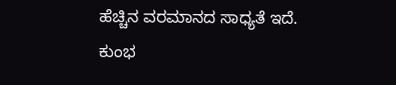ಹೆಚ್ಚಿನ ವರಮಾನದ ಸಾಧ್ಯತೆ ಇದೆ.
ಕುಂಭ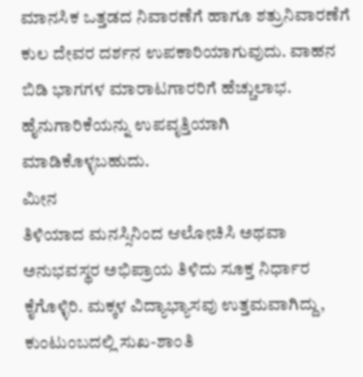ಮಾನಸಿಕ ಒತ್ತಡದ ನಿವಾರಣೆಗೆ ಹಾಗೂ ಶತ್ರುನಿವಾರಣೆಗೆ ಕುಲ ದೇವರ ದರ್ಶನ ಉಪಕಾರಿಯಾಗುವುದು. ವಾಹನ ಬಿಡಿ ಭಾಗಗಳ ಮಾರಾಟಗಾರರಿಗೆ ಹೆಚ್ಚುಲಾಭ. ಹೈನುಗಾರಿಕೆಯನ್ನು ಉಪವೃತ್ತಿಯಾಗಿ ಮಾಡಿಕೊಳ್ಳಬಹುದು.
ಮೀನ
ತಿಳಿಯಾದ ಮನಸ್ಸಿನಿಂದ ಆಲೋಚಿಸಿ ಅಥವಾ ಅನುಭವಸ್ಥರ ಅಭಿಪ್ರಾಯ ತಿಳಿದು ಸೂಕ್ತ ನಿರ್ಧಾರ ಕೈಗೊಳ್ಳಿರಿ. ಮಕ್ಕಳ ವಿದ್ಯಾಭ್ಯಾಸವು ಉತ್ತಮವಾಗಿದ್ದು, ಕುಂಟುಂಬದಲ್ಲಿ ಸುಖ-ಶಾಂತಿ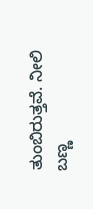ತುಂಬಿರುತ್ತವೆ. ನೀಲಿ ಬಣ್ಣ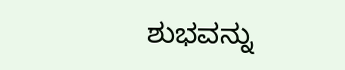ಶುಭವನ್ನು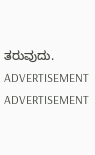ತರುವುದು.
ADVERTISEMENT
ADVERTISEMENT